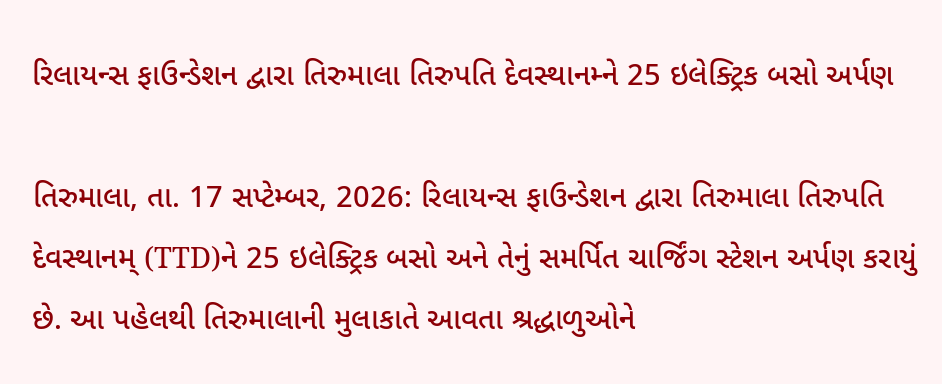રિલાયન્સ ફાઉન્ડેશન દ્વારા તિરુમાલા તિરુપતિ દેવસ્થાનમ્ને 25 ઇલેક્ટ્રિક બસો અર્પણ

તિરુમાલા, તા. 17 સપ્ટેમ્બર, 2026: રિલાયન્સ ફાઉન્ડેશન દ્વારા તિરુમાલા તિરુપતિ દેવસ્થાનમ્ (TTD)ને 25 ઇલેક્ટ્રિક બસો અને તેનું સમર્પિત ચાર્જિંગ સ્ટેશન અર્પણ કરાયું છે. આ પહેલથી તિરુમાલાની મુલાકાતે આવતા શ્રદ્ધાળુઓને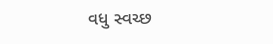વધુ સ્વચ્છ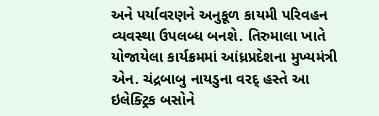અને પર્યાવરણને અનુકૂળ કાયમી પરિવહન વ્યવસ્થા ઉપલબ્ધ બનશે. તિરુમાલા ખાતે યોજાયેલા કાર્યક્રમમાં આંધ્રપ્રદેશના મુખ્યમંત્રી એન. ચંદ્રબાબુ નાયડુના વરદ્ હસ્તે આ ઇલેક્ટ્રિક બસોને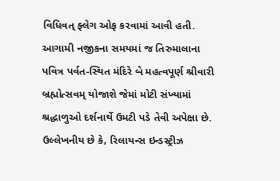વિધિવત્ ફ્લેગ ઓફ કરવામાં આવી હતી.
આગામી નજીકના સમયમાં જ તિરુમાલાના પવિત્ર પર્વત-સ્થિત મંદિરે બે મહત્વપૂર્ણ શ્રીવારી બ્રહ્મોત્સવમ્ યોજાશે જેમાં મોટી સંખ્યામાં શ્રદ્ધાળુઓ દર્શનાર્થે ઉમટી પડે તેવી અપેક્ષા છે. ઉલ્લેખનીય છે કે, રિલાયન્સ ઇન્ડસ્ટ્રીઝ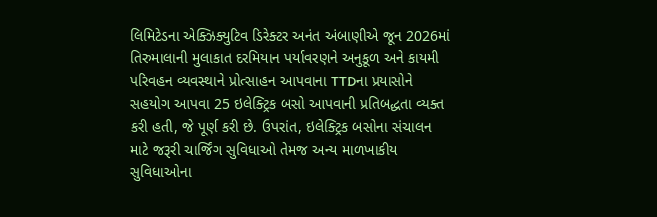લિમિટેડના એક્ઝિક્યુટિવ ડિરેક્ટર અનંત અંબાણીએ જૂન 2026માં તિરુમાલાની મુલાકાત દરમિયાન પર્યાવરણને અનુકૂળ અને કાયમી પરિવહન વ્યવસ્થાને પ્રોત્સાહન આપવાના TTDના પ્રયાસોને સહયોગ આપવા 25 ઇલેક્ટ્રિક બસો આપવાની પ્રતિબદ્ધતા વ્યક્ત કરી હતી, જે પૂર્ણ કરી છે. ઉપરાંત, ઇલેક્ટ્રિક બસોના સંચાલન માટે જરૂરી ચાર્જિંગ સુવિધાઓ તેમજ અન્ય માળખાકીય સુવિધાઓના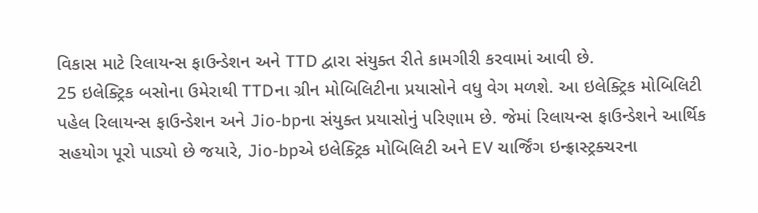વિકાસ માટે રિલાયન્સ ફાઉન્ડેશન અને TTD દ્વારા સંયુક્ત રીતે કામગીરી કરવામાં આવી છે.
25 ઇલેક્ટ્રિક બસોના ઉમેરાથી TTDના ગ્રીન મોબિલિટીના પ્રયાસોને વધુ વેગ મળશે. આ ઇલેક્ટ્રિક મોબિલિટી પહેલ રિલાયન્સ ફાઉન્ડેશન અને Jio-bpના સંયુક્ત પ્રયાસોનું પરિણામ છે. જેમાં રિલાયન્સ ફાઉન્ડેશને આર્થિક સહયોગ પૂરો પાડ્યો છે જયારે, Jio-bpએ ઇલેક્ટ્રિક મોબિલિટી અને EV ચાર્જિંગ ઇન્ફ્રાસ્ટ્રક્ચરના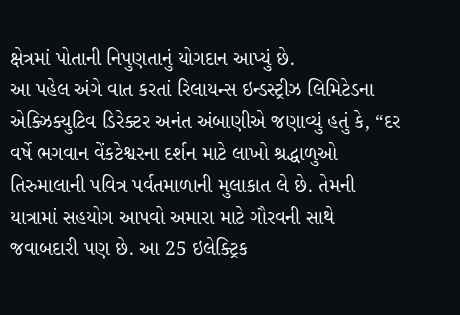ક્ષેત્રમાં પોતાની નિપુણતાનું યોગદાન આપ્યું છે.
આ પહેલ અંગે વાત કરતાં રિલાયન્સ ઇન્ડસ્ટ્રીઝ લિમિટેડના એક્ઝિક્યુટિવ ડિરેક્ટર અનંત અંબાણીએ જણાવ્યું હતું કે, “દર વર્ષે ભગવાન વેંકટેશ્વરના દર્શન માટે લાખો શ્રદ્ધાળુઓ તિરુમાલાની પવિત્ર પર્વતમાળાની મુલાકાત લે છે. તેમની યાત્રામાં સહયોગ આપવો અમારા માટે ગૌરવની સાથે જવાબદારી પણ છે. આ 25 ઇલેક્ટ્રિક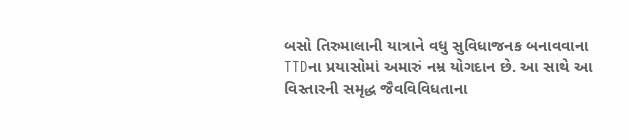બસો તિરુમાલાની યાત્રાને વધુ સુવિધાજનક બનાવવાના TTDના પ્રયાસોમાં અમારું નમ્ર યોગદાન છે. આ સાથે આ વિસ્તારની સમૃદ્ધ જૈવવિવિધતાના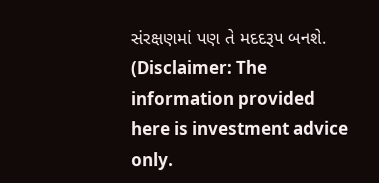સંરક્ષણમાં પણ તે મદદરૂપ બનશે.
(Disclaimer: The information provided here is investment advice only.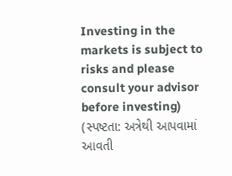Investing in the markets is subject to risks and please consult your advisor before investing)
(સ્પષ્ટતા: અત્રેથી આપવામાં આવતી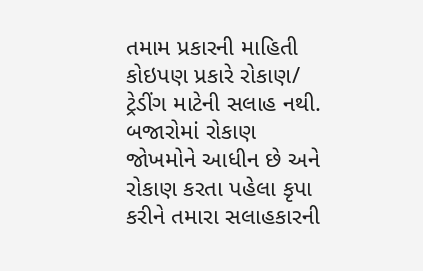તમામ પ્રકારની માહિતી કોઇપણ પ્રકારે રોકાણ/ ટ્રેડીંગ માટેની સલાહ નથી. બજારોમાં રોકાણ જોખમોને આધીન છે અને રોકાણ કરતા પહેલા કૃપા કરીને તમારા સલાહકારની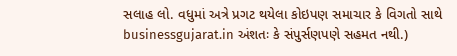સલાહ લો. વધુમાં અત્રે પ્રગટ થયેલા કોઇપણ સમાચાર કે વિગતો સાથે businessgujarat.in અંશતઃ કે સંપુર્સણપણે સહમત નથી.)